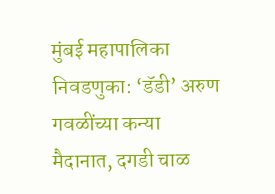मुंबई महापालिका निवडणुका: ‘डॅडी’ अरुण गवळींच्या कन्या मैदानात, दगडी चाळ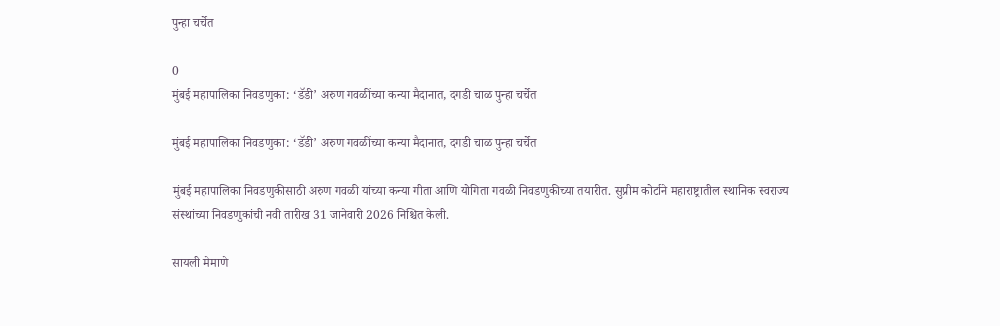पुन्हा चर्चेत

0
मुंबई महापालिका निवडणुका: ‘डॅडी’ अरुण गवळींच्या कन्या मैदानात, दगडी चाळ पुन्हा चर्चेत

मुंबई महापालिका निवडणुका: ‘डॅडी’ अरुण गवळींच्या कन्या मैदानात, दगडी चाळ पुन्हा चर्चेत

मुंबई महापालिका निवडणुकीसाठी अरुण गवळी यांच्या कन्या गीता आणि योगिता गवळी निवडणुकीच्या तयारीत. सुप्रीम कोर्टाने महाराष्ट्रातील स्थानिक स्वराज्य संस्थांच्या निवडणुकांची नवी तारीख 31 जानेवारी 2026 निश्चित केली.

सायली मेमाणे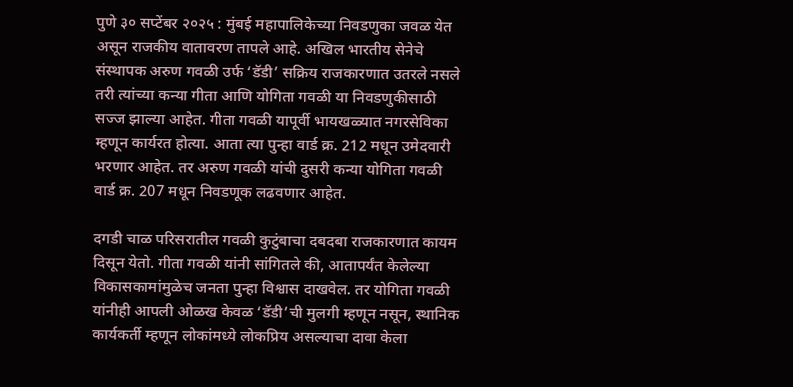पुणे ३० सप्टेंबर २०२५ : मुंबई महापालिकेच्या निवडणुका जवळ येत असून राजकीय वातावरण तापले आहे. अखिल भारतीय सेनेचे संस्थापक अरुण गवळी उर्फ ‘डॅडी’ सक्रिय राजकारणात उतरले नसले तरी त्यांच्या कन्या गीता आणि योगिता गवळी या निवडणुकीसाठी सज्ज झाल्या आहेत. गीता गवळी यापूर्वी भायखळ्यात नगरसेविका म्हणून कार्यरत होत्या. आता त्या पुन्हा वार्ड क्र. 212 मधून उमेदवारी भरणार आहेत. तर अरुण गवळी यांची दुसरी कन्या योगिता गवळी वार्ड क्र. 207 मधून निवडणूक लढवणार आहेत.

दगडी चाळ परिसरातील गवळी कुटुंबाचा दबदबा राजकारणात कायम दिसून येतो. गीता गवळी यांनी सांगितले की, आतापर्यंत केलेल्या विकासकामांमुळेच जनता पुन्हा विश्वास दाखवेल. तर योगिता गवळी यांनीही आपली ओळख केवळ ‘डॅडी’ची मुलगी म्हणून नसून, स्थानिक कार्यकर्ती म्हणून लोकांमध्ये लोकप्रिय असल्याचा दावा केला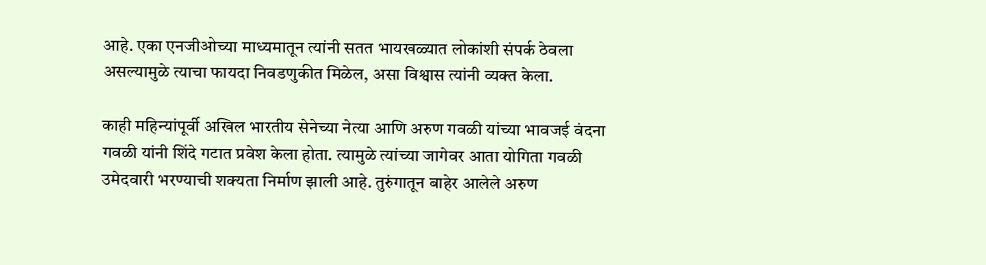आहे. एका एनजीओच्या माध्यमातून त्यांनी सतत भायखळ्यात लोकांशी संपर्क ठेवला असल्यामुळे त्याचा फायदा निवडणुकीत मिळेल, असा विश्वास त्यांनी व्यक्त केला.

काही महिन्यांपूर्वी अखिल भारतीय सेनेच्या नेत्या आणि अरुण गवळी यांच्या भावजई वंदना गवळी यांनी शिंदे गटात प्रवेश केला होता. त्यामुळे त्यांच्या जागेवर आता योगिता गवळी उमेदवारी भरण्याची शक्यता निर्माण झाली आहे. तुरुंगातून बाहेर आलेले अरुण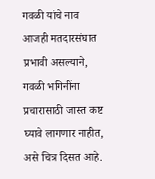गवळी यांचे नाव आजही मतदारसंघात प्रभावी असल्याने, गवळी भगिनींना प्रचारासाठी जास्त कष्ट घ्यावे लागणार नाहीत, असे चित्र दिसत आहे.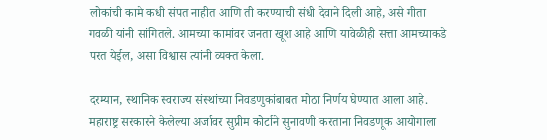लोकांची कामे कधी संपत नाहीत आणि ती करण्याची संधी देवाने दिली आहे, असे गीता गवळी यांनी सांगितले. आमच्या कामांवर जनता खूश आहे आणि यावेळीही सत्ता आमच्याकडे परत येईल, असा विश्वास त्यांनी व्यक्त केला.

दरम्यान, स्थानिक स्वराज्य संस्थांच्या निवडणुकांबाबत मोठा निर्णय घेण्यात आला आहे. महाराष्ट्र सरकारने केलेल्या अर्जावर सुप्रीम कोर्टाने सुनावणी करताना निवडणूक आयोगाला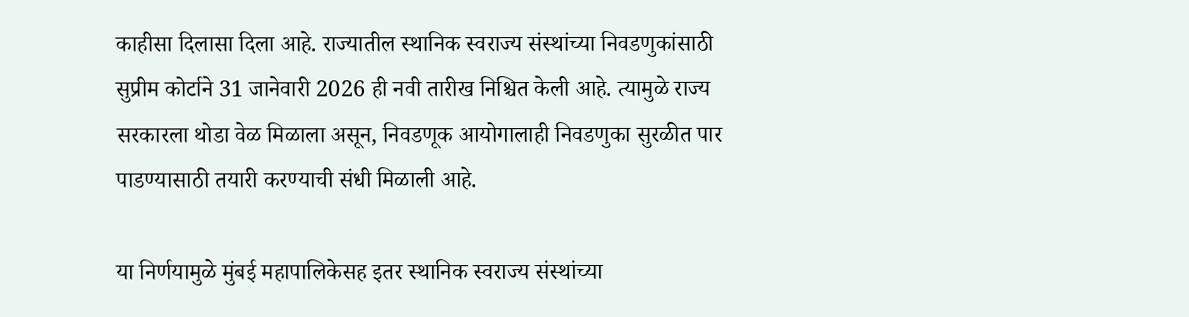काहीसा दिलासा दिला आहे. राज्यातील स्थानिक स्वराज्य संस्थांच्या निवडणुकांसाठी सुप्रीम कोर्टाने 31 जानेवारी 2026 ही नवी तारीख निश्चित केली आहे. त्यामुळे राज्य सरकारला थोडा वेळ मिळाला असून, निवडणूक आयोगालाही निवडणुका सुरळीत पार पाडण्यासाठी तयारी करण्याची संधी मिळाली आहे.

या निर्णयामुळे मुंबई महापालिकेसह इतर स्थानिक स्वराज्य संस्थांच्या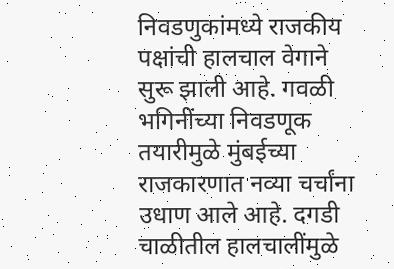निवडणुकांमध्ये राजकीय पक्षांची हालचाल वेगाने सुरू झाली आहे. गवळी भगिनींच्या निवडणूक तयारीमुळे मुंबईच्या राजकारणात नव्या चर्चांना उधाण आले आहे. दगडी चाळीतील हालचालींमुळे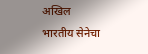अखिल भारतीय सेनेचा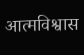आत्मविश्वास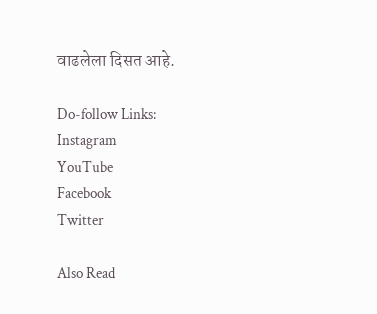वाढलेला दिसत आहे.

Do-follow Links:
Instagram
YouTube
Facebook
Twitter

Also Read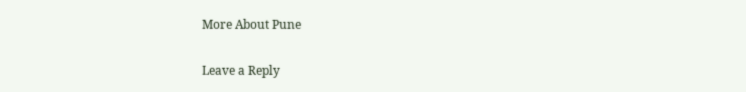More About Pune

Leave a Reply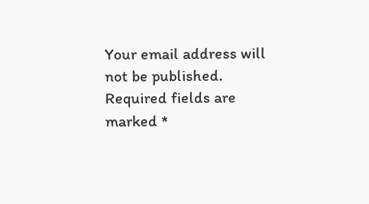Your email address will not be published. Required fields are marked *